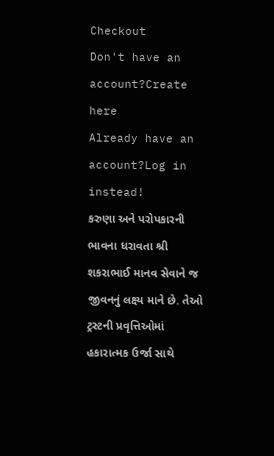Checkout
Don't have an account?Create here
Already have an account?Log in instead!
કરુણા અને પરોપકારની ભાવના ધરાવતા શ્રી શકરાભાઈ માનવ સેવાને જ જીવનનું લક્ષ્ય માને છે. તેઓ ટ્રસ્ટની પ્રવૃત્તિઓમાં હકારાત્મક ઉર્જા સાથે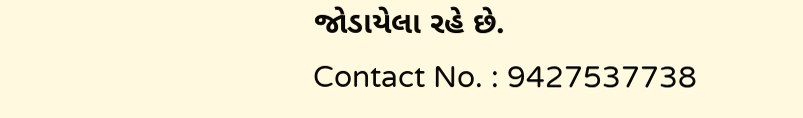જોડાયેલા રહે છે.
Contact No. : 9427537738